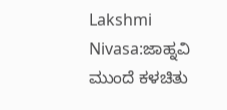Lakshmi Nivasa:ಜಾಹ್ನವಿ ಮುಂದೆ ಕಳಚಿತು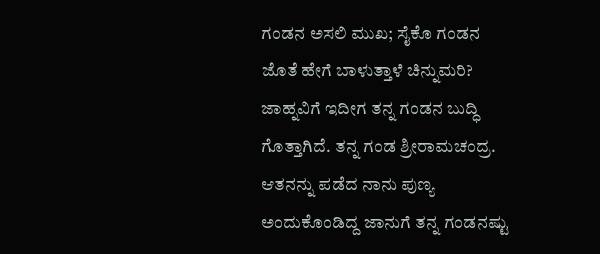ಗಂಡನ ಅಸಲಿ ಮುಖ; ಸೈಕೊ ಗಂಡನ ಜೊತೆ ಹೇಗೆ ಬಾಳುತ್ತಾಳೆ ಚಿನ್ನುಮರಿ?
ಜಾಹ್ನವಿಗೆ ಇದೀಗ ತನ್ನ ಗಂಡನ ಬುದ್ಧಿ ಗೊತ್ತಾಗಿದೆ. ತನ್ನ ಗಂಡ ಶ್ರೀರಾಮಚಂದ್ರ. ಆತನನ್ನು ಪಡೆದ ನಾನು ಪುಣ್ಯ ಅಂದುಕೊಂಡಿದ್ದ ಜಾನುಗೆ ತನ್ನ ಗಂಡನಷ್ಟು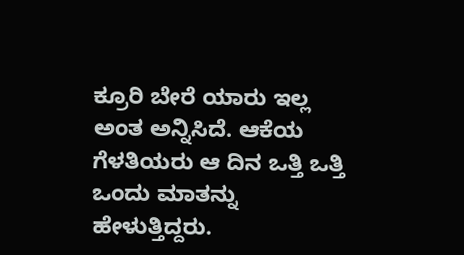ಕ್ರೂರಿ ಬೇರೆ ಯಾರು ಇಲ್ಲ ಅಂತ ಅನ್ನಿಸಿದೆ. ಆಕೆಯ ಗೆಳತಿಯರು ಆ ದಿನ ಒತ್ತಿ ಒತ್ತಿ ಒಂದು ಮಾತನ್ನು ಹೇಳುತ್ತಿದ್ದರು.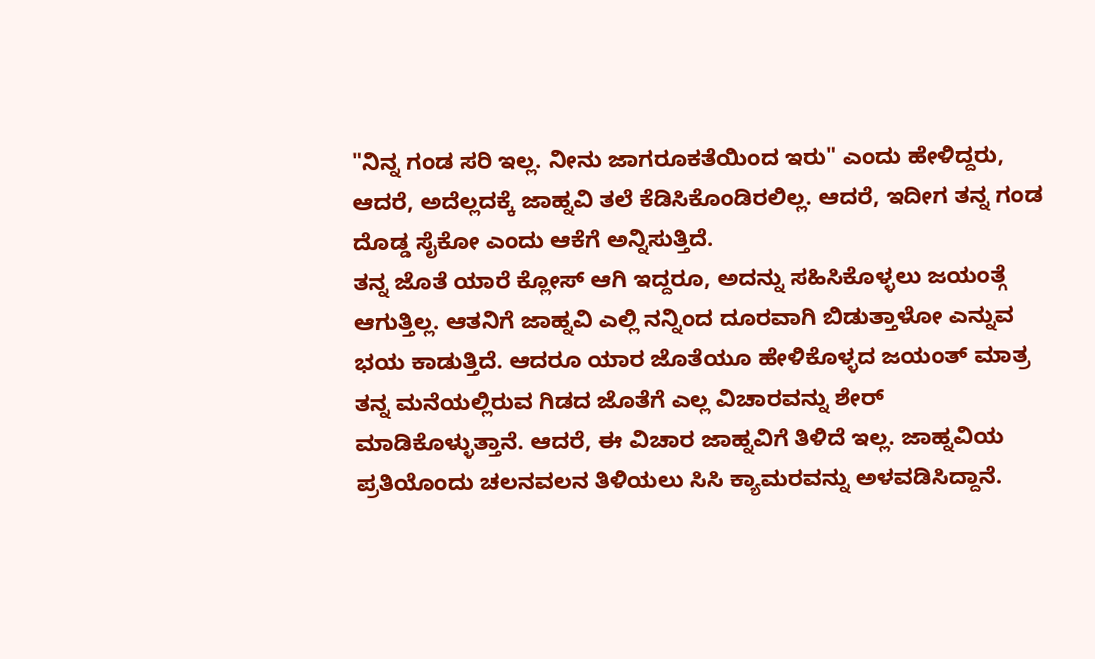"ನಿನ್ನ ಗಂಡ ಸರಿ ಇಲ್ಲ. ನೀನು ಜಾಗರೂಕತೆಯಿಂದ ಇರು" ಎಂದು ಹೇಳಿದ್ದರು, ಆದರೆ, ಅದೆಲ್ಲದಕ್ಕೆ ಜಾಹ್ನವಿ ತಲೆ ಕೆಡಿಸಿಕೊಂಡಿರಲಿಲ್ಲ. ಆದರೆ, ಇದೀಗ ತನ್ನ ಗಂಡ ದೊಡ್ಡ ಸೈಕೋ ಎಂದು ಆಕೆಗೆ ಅನ್ನಿಸುತ್ತಿದೆ.
ತನ್ನ ಜೊತೆ ಯಾರೆ ಕ್ಲೋಸ್ ಆಗಿ ಇದ್ದರೂ, ಅದನ್ನು ಸಹಿಸಿಕೊಳ್ಳಲು ಜಯಂತ್ಗೆ ಆಗುತ್ತಿಲ್ಲ. ಆತನಿಗೆ ಜಾಹ್ನವಿ ಎಲ್ಲಿ ನನ್ನಿಂದ ದೂರವಾಗಿ ಬಿಡುತ್ತಾಳೋ ಎನ್ನುವ ಭಯ ಕಾಡುತ್ತಿದೆ. ಆದರೂ ಯಾರ ಜೊತೆಯೂ ಹೇಳಿಕೊಳ್ಳದ ಜಯಂತ್ ಮಾತ್ರ ತನ್ನ ಮನೆಯಲ್ಲಿರುವ ಗಿಡದ ಜೊತೆಗೆ ಎಲ್ಲ ವಿಚಾರವನ್ನು ಶೇರ್ ಮಾಡಿಕೊಳ್ಳುತ್ತಾನೆ. ಆದರೆ, ಈ ವಿಚಾರ ಜಾಹ್ನವಿಗೆ ತಿಳಿದೆ ಇಲ್ಲ. ಜಾಹ್ನವಿಯ ಪ್ರತಿಯೊಂದು ಚಲನವಲನ ತಿಳಿಯಲು ಸಿಸಿ ಕ್ಯಾಮರವನ್ನು ಅಳವಡಿಸಿದ್ದಾನೆ.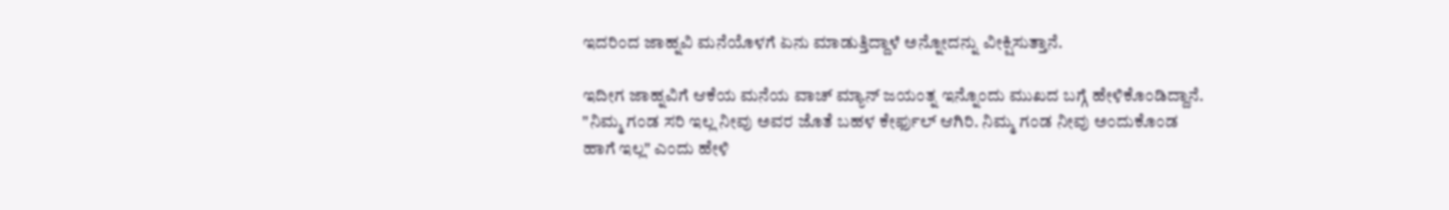ಇದರಿಂದ ಜಾಹ್ನವಿ ಮನೆಯೊಳಗೆ ಏನು ಮಾಡುತ್ತಿದ್ದಾಳೆ ಅನ್ನೋದನ್ನು ವೀಕ್ಷಿಸುತ್ತಾನೆ.

ಇದೀಗ ಜಾಹ್ನವಿಗೆ ಆಕೆಯ ಮನೆಯ ವಾಚ್ ಮ್ಯಾನ್ ಜಯಂತ್ನ ಇನ್ನೊಂದು ಮುಖದ ಬಗ್ಗೆ ಹೇಳಿಕೊಂಡಿದ್ದಾನೆ. "ನಿಮ್ಮ ಗಂಡ ಸರಿ ಇಲ್ಲ ನೀವು ಅವರ ಜೊತೆ ಬಹಳ ಕೇರ್ಫುಲ್ ಆಗಿರಿ. ನಿಮ್ಮ ಗಂಡ ನೀವು ಅಂದುಕೊಂಡ ಹಾಗೆ ಇಲ್ಲ" ಎಂದು ಹೇಳಿ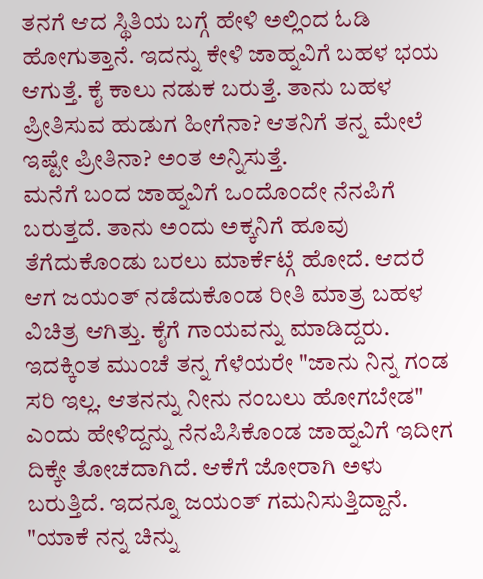ತನಗೆ ಆದ ಸ್ಥಿತಿಯ ಬಗ್ಗೆ ಹೇಳಿ ಅಲ್ಲಿಂದ ಓಡಿ ಹೋಗುತ್ತಾನೆ. ಇದನ್ನು ಕೇಳಿ ಜಾಹ್ನವಿಗೆ ಬಹಳ ಭಯ ಆಗುತ್ತೆ. ಕೈ ಕಾಲು ನಡುಕ ಬರುತ್ತೆ. ತಾನು ಬಹಳ ಪ್ರೀತಿಸುವ ಹುಡುಗ ಹೀಗೆನಾ? ಆತನಿಗೆ ತನ್ನ ಮೇಲೆ ಇಷ್ಟೇ ಪ್ರೀತಿನಾ? ಅಂತ ಅನ್ನಿಸುತ್ತೆ.
ಮನೆಗೆ ಬಂದ ಜಾಹ್ನವಿಗೆ ಒಂದೊಂದೇ ನೆನಪಿಗೆ ಬರುತ್ತದೆ. ತಾನು ಅಂದು ಅಕ್ಕನಿಗೆ ಹೂವು ತೆಗೆದುಕೊಂಡು ಬರಲು ಮಾರ್ಕೆಟ್ಗೆ ಹೋದೆ. ಆದರೆ ಆಗ ಜಯಂತ್ ನಡೆದುಕೊಂಡ ರೀತಿ ಮಾತ್ರ ಬಹಳ ವಿಚಿತ್ರ ಆಗಿತ್ತು. ಕೈಗೆ ಗಾಯವನ್ನು ಮಾಡಿದ್ದರು. ಇದಕ್ಕಿಂತ ಮುಂಚೆ ತನ್ನ ಗೆಳೆಯರೇ "ಜಾನು ನಿನ್ನ ಗಂಡ ಸರಿ ಇಲ್ಲ. ಆತನನ್ನು ನೀನು ನಂಬಲು ಹೋಗಬೇಡ" ಎಂದು ಹೇಳಿದ್ದನ್ನು ನೆನಪಿಸಿಕೊಂಡ ಜಾಹ್ನವಿಗೆ ಇದೀಗ ದಿಕ್ಕೇ ತೋಚದಾಗಿದೆ. ಆಕೆಗೆ ಜೋರಾಗಿ ಅಳು ಬರುತ್ತಿದೆ. ಇದನ್ನೂ ಜಯಂತ್ ಗಮನಿಸುತ್ತಿದ್ದಾನೆ.
"ಯಾಕೆ ನನ್ನ ಚಿನ್ನು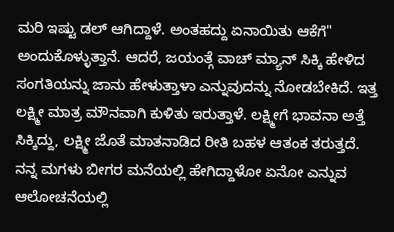ಮರಿ ಇಷ್ಟು ಡಲ್ ಆಗಿದ್ದಾಳೆ. ಅಂತಹದ್ದು ಏನಾಯಿತು ಆಕೆಗೆ" ಅಂದುಕೊಳ್ಳುತ್ತಾನೆ. ಆದರೆ, ಜಯಂತ್ಗೆ ವಾಚ್ ಮ್ಯಾನ್ ಸಿಕ್ಕಿ ಹೇಳಿದ ಸಂಗತಿಯನ್ನು ಜಾನು ಹೇಳುತ್ತಾಳಾ ಎನ್ನುವುದನ್ನು ನೋಡಬೇಕಿದೆ. ಇತ್ತ ಲಕ್ಷ್ಮೀ ಮಾತ್ರ ಮೌನವಾಗಿ ಕುಳಿತು ಇರುತ್ತಾಳೆ. ಲಕ್ಷ್ಮೀಗೆ ಭಾವನಾ ಅತ್ತೆ ಸಿಕ್ಕಿದ್ದು, ಲಕ್ಷ್ಮೀ ಜೊತೆ ಮಾತನಾಡಿದ ರೀತಿ ಬಹಳ ಆತಂಕ ತರುತ್ತದೆ.
ನನ್ನ ಮಗಳು ಬೀಗರ ಮನೆಯಲ್ಲಿ ಹೇಗಿದ್ದಾಳೋ ಏನೋ ಎನ್ನುವ ಆಲೋಚನೆಯಲ್ಲಿ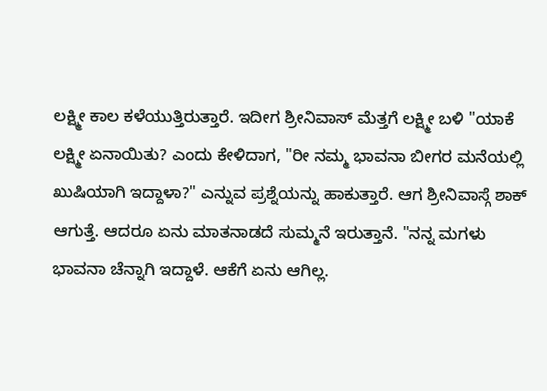ಲಕ್ಷ್ಮೀ ಕಾಲ ಕಳೆಯುತ್ತಿರುತ್ತಾರೆ. ಇದೀಗ ಶ್ರೀನಿವಾಸ್ ಮೆತ್ತಗೆ ಲಕ್ಷ್ಮೀ ಬಳಿ "ಯಾಕೆ ಲಕ್ಷ್ಮೀ ಏನಾಯಿತು? ಎಂದು ಕೇಳಿದಾಗ, "ರೀ ನಮ್ಮ ಭಾವನಾ ಬೀಗರ ಮನೆಯಲ್ಲಿ ಖುಷಿಯಾಗಿ ಇದ್ದಾಳಾ?" ಎನ್ನುವ ಪ್ರಶ್ನೆಯನ್ನು ಹಾಕುತ್ತಾರೆ. ಆಗ ಶ್ರೀನಿವಾಸ್ಗೆ ಶಾಕ್ ಆಗುತ್ತೆ. ಆದರೂ ಏನು ಮಾತನಾಡದೆ ಸುಮ್ಮನೆ ಇರುತ್ತಾನೆ. "ನನ್ನ ಮಗಳು ಭಾವನಾ ಚೆನ್ನಾಗಿ ಇದ್ದಾಳೆ. ಆಕೆಗೆ ಏನು ಆಗಿಲ್ಲ.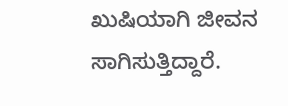ಖುಷಿಯಾಗಿ ಜೀವನ ಸಾಗಿಸುತ್ತಿದ್ದಾರೆ.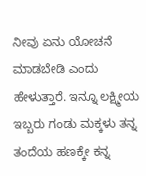ನೀವು ಏನು ಯೋಚನೆ ಮಾಡಬೇಡಿ ಎಂದು ಹೇಳುತ್ತಾರೆ. ಇನ್ನೂ ಲಕ್ಷ್ಮೀಯ ಇಬ್ಬರು ಗಂಡು ಮಕ್ಕಳು ತನ್ನ ತಂದೆಯ ಹಣಕ್ಕೇ ಕನ್ನ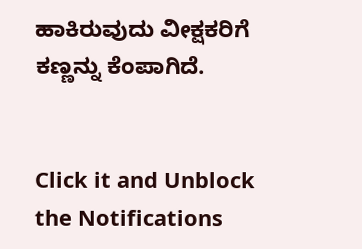ಹಾಕಿರುವುದು ವೀಕ್ಷಕರಿಗೆ ಕಣ್ಣನ್ನು ಕೆಂಪಾಗಿದೆ.


Click it and Unblock the Notifications